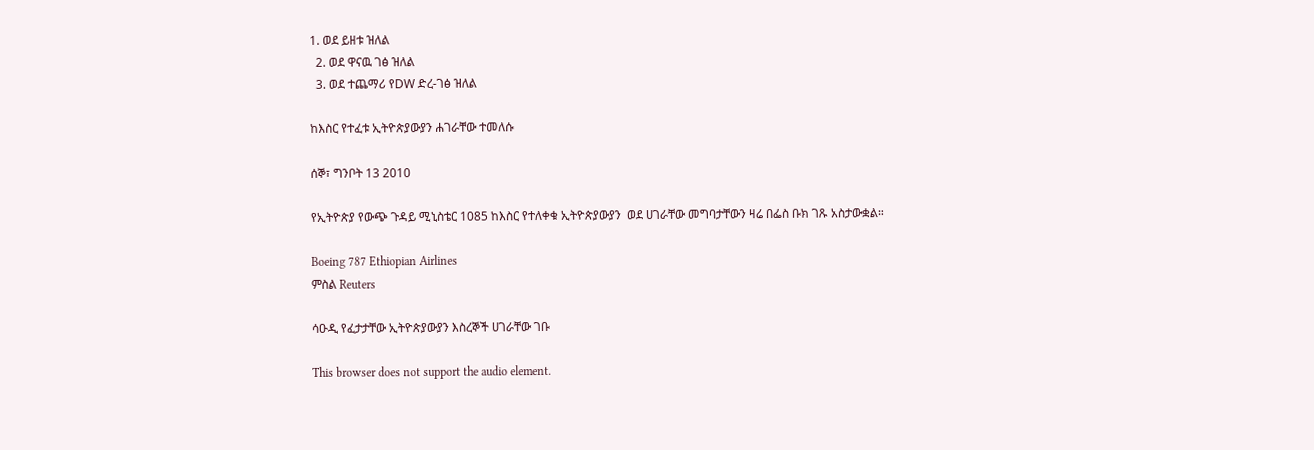1. ወደ ይዘቱ ዝለል
  2. ወደ ዋናዉ ገፅ ዝለል
  3. ወደ ተጨማሪ የDW ድረ-ገፅ ዝለል

ከእስር የተፈቱ ኢትዮጵያውያን ሐገራቸው ተመለሱ

ሰኞ፣ ግንቦት 13 2010

የኢትዮጵያ የውጭ ጉዳይ ሚኒስቴር 1085 ከእስር የተለቀቁ ኢትዮጵያውያን  ወደ ሀገራቸው መግባታቸውን ዛሬ በፌስ ቡክ ገጹ አስታውቋል።

Boeing 787 Ethiopian Airlines
ምስል Reuters

ሳዑዲ የፈታታቸው ኢትዮጵያውያን እስረኞች ሀገራቸው ገቡ

This browser does not support the audio element.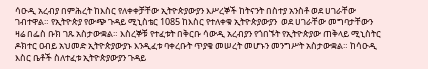ሳዑዲ አረብያ በምሕረት ከእስር የለቀቀቻቸው ኢትዮጵያውያን እሥረኞች ከትናንት በስተያ አንስቶ ወደ ሀገራቸው ገብተዋል። የኢትዮጵያ የውጭ ጉዳይ ሚኒስቴር 1085 ከእስር የተለቀቁ ኢትዮጵያውያን  ወደ ሀገራቸው መግባታቸውን ዛሬ በፌስ ቡክ ገጹ አስታውቋል። እስረኞቹ የተፈቱት በቅርቡ ሳውዲ አረብያን የጎበኙት የኢትዮጵያው ጠቅላይ ሚኒስትር ዶክተር ዐብይ አህመድ ኢትዮጵያውያኑ እንዲፈቱ ባቀረቡት ጥያቄ መሠረት መሆኑን መንግሥት አስታውቋል። ከሳዑዲ እስር ቤቶች ስለተፈቱ ኢትዮጵያውያን ጉዳይ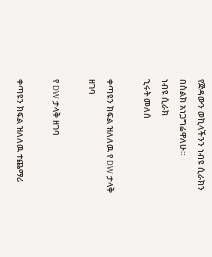የጅዳውን ወኪላችንን ነብዩ ሲራክን በስልክ አነጋግሬዋለሁ።
ነብዩ ሲራክ
ኂሩት መለሰ

ቀጣዩን ክፍል ዝለለዉ የ DW ታላቅ ዘገባ

የ DW ታላቅ ዘገባ

ቀጣዩን ክፍል ዝለለዉ ተጨማሪ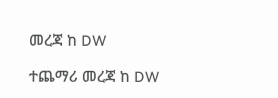መረጃ ከ DW

ተጨማሪ መረጃ ከ DW